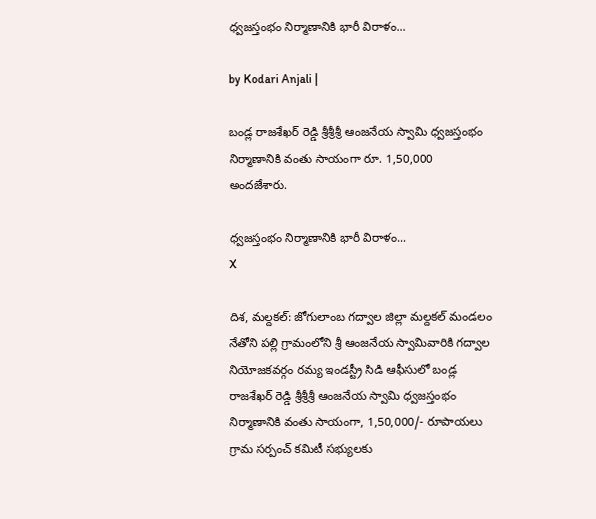ధ్వజస్తంభం నిర్మాణానికి భారీ విరాళం...

by Kodari Anjali |

బండ్ల రాజశేఖర్ రెడ్డి శ్రీశ్రీశ్రీ ఆంజనేయ స్వామి ధ్వజస్తంభం నిర్మాణానికి వంతు సాయంగా రూ. 1,50,000 అందజేశారు.

ధ్వజస్తంభం నిర్మాణానికి భారీ విరాళం...
X

దిశ, మల్దకల్: జోగులాంబ గద్వాల జిల్లా మల్దకల్ మండలం నేతోని పల్లి గ్రామంలోని శ్రీ ఆంజనేయ స్వామివారికి గద్వాల నియోజకవర్గం రమ్య ఇండస్ట్రీ సిడి ఆఫీసులో బండ్ల రాజశేఖర్ రెడ్డి శ్రీశ్రీశ్రీ ఆంజనేయ స్వామి ధ్వజస్తంభం నిర్మాణానికి వంతు సాయంగా, 1,50,000/- రూపాయలు గ్రామ సర్పంచ్ కమిటీ సభ్యులకు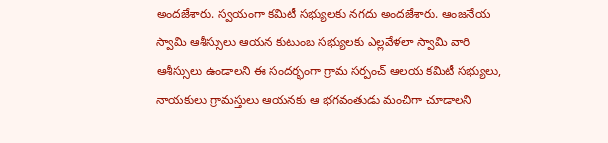అందజేశారు. స్వయంగా కమిటీ సభ్యులకు నగదు అందజేశారు. ఆంజనేయ స్వామి ఆశీస్సులు ఆయన కుటుంబ సభ్యులకు ఎల్లవేళలా స్వామి వారి ఆశీస్సులు ఉండాలని ఈ సందర్భంగా గ్రామ సర్పంచ్ ఆలయ కమిటీ సభ్యులు, నాయకులు గ్రామస్తులు ఆయనకు ఆ భగవంతుడు మంచిగా చూడాలని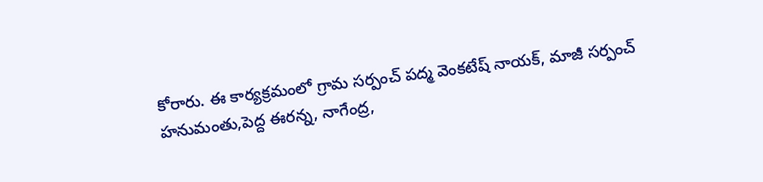కోరారు. ఈ కార్యక్రమంలో గ్రామ సర్పంచ్ పద్మ వెంకటేష్ నాయక్, మాజీ సర్పంచ్ హనుమంతు,పెద్ద ఈరన్న, నాగేంద్ర,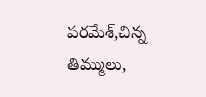పరమేశ్,చిన్న తిమ్ములు,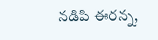నడిపి ఈరన్న,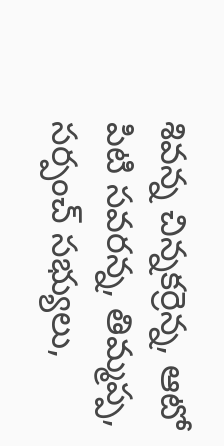శివన్న చిన్నకర్రెన్న, ఆటో పిటి సవరన్న, తిమ్మప్ప, సర్పంచ్ సభ్యులు,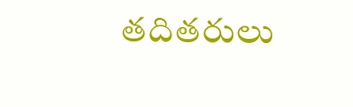తదితరులు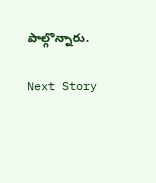పాల్గొన్నారు.

Next Story